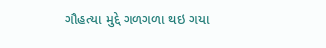ગૌહત્યા મુદ્દે ગળગળા થઇ ગયા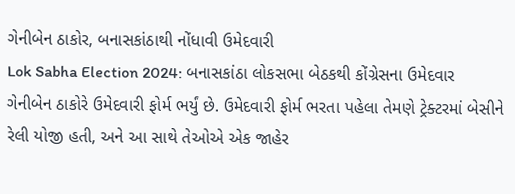ગેનીબેન ઠાકોર, બનાસકાંઠાથી નોંધાવી ઉમેદવારી
Lok Sabha Election 2024: બનાસકાંઠા લોકસભા બેઠકથી કોંગ્રેસના ઉમેદવાર ગેનીબેન ઠાકોરે ઉમેદવારી ફોર્મ ભર્યું છે. ઉમેદવારી ફોર્મ ભરતા પહેલા તેમણે ટ્રેક્ટરમાં બેસીને રેલી યોજી હતી, અને આ સાથે તેઓએ એક જાહેર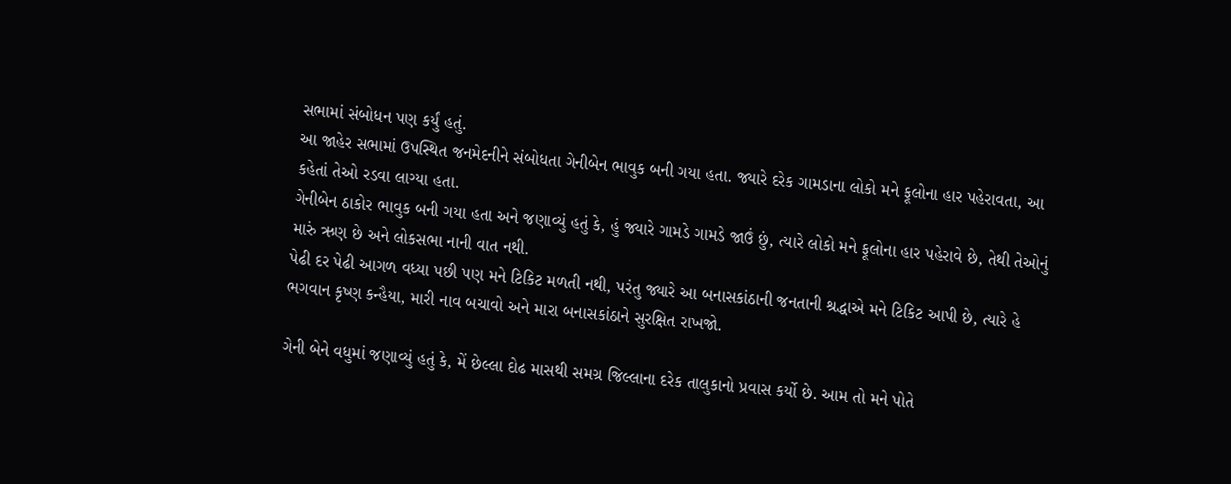સભામાં સંબોધન પણ કર્યું હતું.
આ જાહેર સભામાં ઉપસ્થિત જનમેદનીને સંબોધતા ગેનીબેન ભાવુક બની ગયા હતા. જ્યારે દરેક ગામડાના લોકો મને ફૂલોના હાર પહેરાવતા, આ કહેતાં તેઓ રડવા લાગ્યા હતા.
ગેનીબેન ઠાકોર ભાવુક બની ગયા હતા અને જણાવ્યું હતું કે, હું જ્યારે ગામડે ગામડે જાઉં છું, ત્યારે લોકો મને ફૂલોના હાર પહેરાવે છે, તેથી તેઓનું મારું ઋણ છે અને લોકસભા નાની વાત નથી.
પેઢી દર પેઢી આગળ વધ્યા પછી પણ મને ટિકિટ મળતી નથી, પરંતુ જ્યારે આ બનાસકાંઠાની જનતાની શ્રદ્ધાએ મને ટિકિટ આપી છે, ત્યારે હે ભગવાન કૃષ્ણ કન્હૈયા, મારી નાવ બચાવો અને મારા બનાસકાંઠાને સુરક્ષિત રાખજો.

ગેની બેને વધુમાં જણાવ્યું હતું કે, મેં છેલ્લા દોઢ માસથી સમગ્ર જિલ્લાના દરેક તાલુકાનો પ્રવાસ કર્યો છે. આમ તો મને પોતે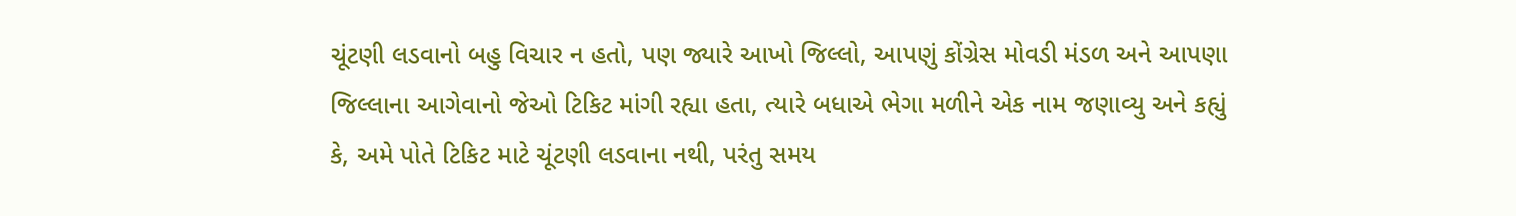ચૂંટણી લડવાનો બહુ વિચાર ન હતો, પણ જ્યારે આખો જિલ્લો, આપણું કોંગ્રેસ મોવડી મંડળ અને આપણા જિલ્લાના આગેવાનો જેઓ ટિકિટ માંગી રહ્યા હતા, ત્યારે બધાએ ભેગા મળીને એક નામ જણાવ્યુ અને કહ્યું કે, અમે પોતે ટિકિટ માટે ચૂંટણી લડવાના નથી, પરંતુ સમય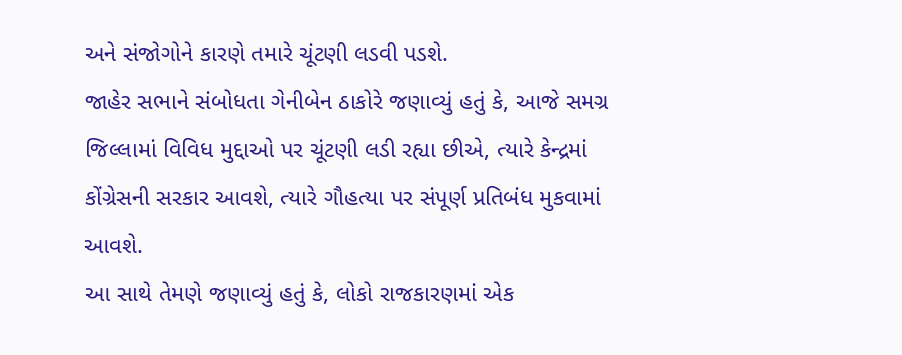અને સંજોગોને કારણે તમારે ચૂંટણી લડવી પડશે.
જાહેર સભાને સંબોધતા ગેનીબેન ઠાકોરે જણાવ્યું હતું કે, આજે સમગ્ર જિલ્લામાં વિવિધ મુદ્દાઓ પર ચૂંટણી લડી રહ્યા છીએ, ત્યારે કેન્દ્રમાં કોંગ્રેસની સરકાર આવશે, ત્યારે ગૌહત્યા પર સંપૂર્ણ પ્રતિબંધ મુકવામાં આવશે.
આ સાથે તેમણે જણાવ્યું હતું કે, લોકો રાજકારણમાં એક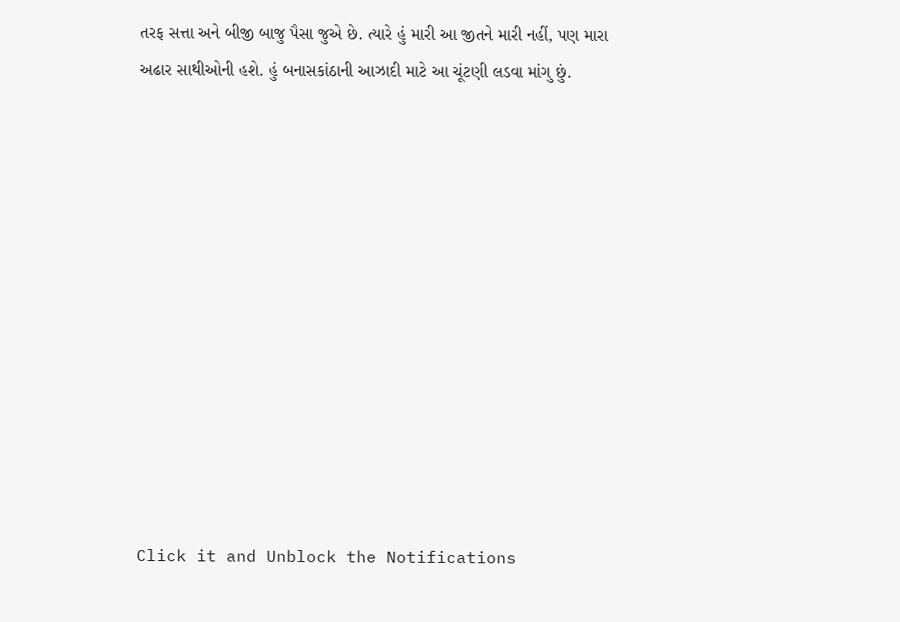તરફ સત્તા અને બીજી બાજુ પૈસા જુએ છે. ત્યારે હું મારી આ જીતને મારી નહીં, પણ મારા અઢાર સાથીઓની હશે. હું બનાસકાંઠાની આઝાદી માટે આ ચૂંટણી લડવા માંગુ છું.












Click it and Unblock the Notifications